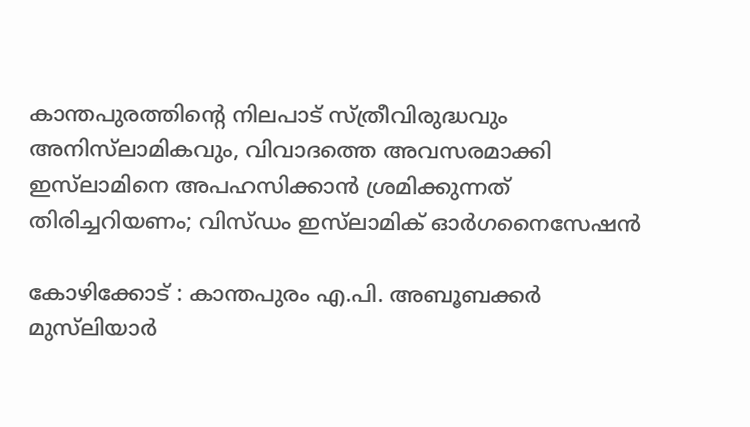കാന്തപുരത്തിന്റെ നിലപാട് സ്ത്രീവിരുദ്ധവും അനിസ്‌ലാമികവും, വിവാദത്തെ അവസരമാക്കി ഇസ്‌ലാമിനെ അപഹസിക്കാൻ ശ്രമിക്കുന്നത് തിരിച്ചറിയണം; വിസ്ഡം ഇസ്‌ലാമിക് ഓർഗനൈസേഷൻ

കോഴിക്കോട് : കാന്തപുരം എ.പി. അബൂബക്കർ മുസ്‌ലിയാർ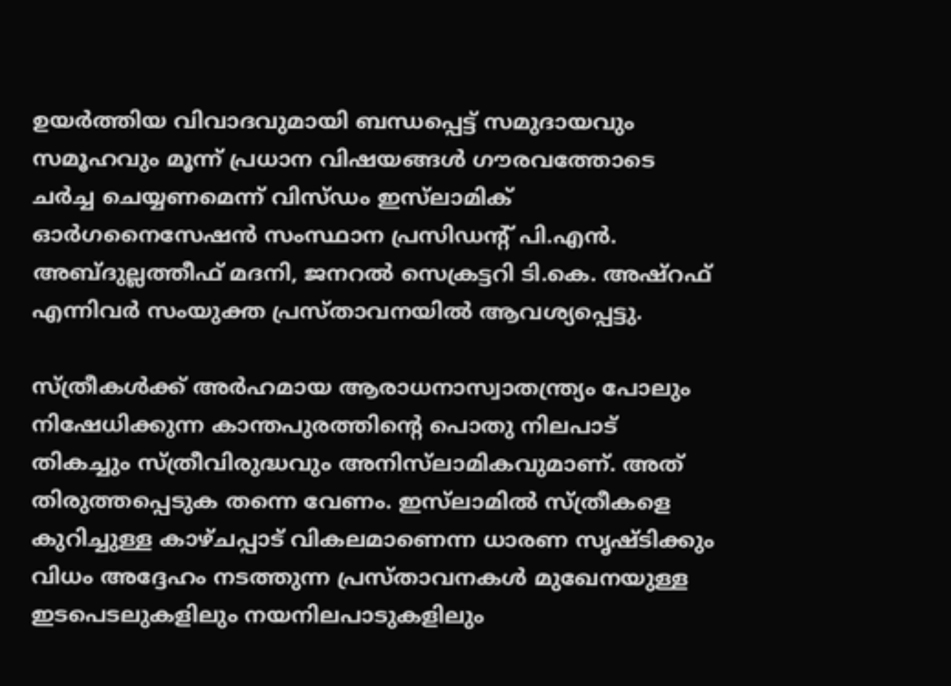ഉയർത്തിയ വിവാദവുമായി ബന്ധപ്പെട്ട് സമുദായവും സമൂഹവും മൂന്ന് പ്രധാന വിഷയങ്ങൾ ഗൗരവത്തോടെ ചർച്ച ചെയ്യണമെന്ന് വിസ്ഡം ഇസ്‌ലാമിക് ഓർഗനൈസേഷൻ സംസ്ഥാന പ്രസിഡന്റ് പി.എൻ. അബ്ദുല്ലത്തീഫ് മദനി, ജനറൽ സെക്രട്ടറി ടി.കെ. അഷ്‌റഫ്‌ എന്നിവർ സംയുക്ത പ്രസ്താവനയിൽ ആവശ്യപ്പെട്ടു.

സ്ത്രീകൾക്ക് അർഹമായ ആരാധനാസ്വാതന്ത്ര്യം പോലും നിഷേധിക്കുന്ന കാന്തപുരത്തിന്റെ പൊതു നിലപാട് തികച്ചും സ്ത്രീവിരുദ്ധവും അനിസ്‌ലാമികവുമാണ്. അത് തിരുത്തപ്പെടുക തന്നെ വേണം. ഇസ്‌ലാമിൽ സ്ത്രീകളെ കുറിച്ചുള്ള കാഴ്ചപ്പാട് വികലമാണെന്ന ധാരണ സൃഷ്ടിക്കും വിധം അദ്ദേഹം നടത്തുന്ന പ്രസ്താവനകൾ മുഖേനയുള്ള ഇടപെടലുകളിലും നയനിലപാടുകളിലും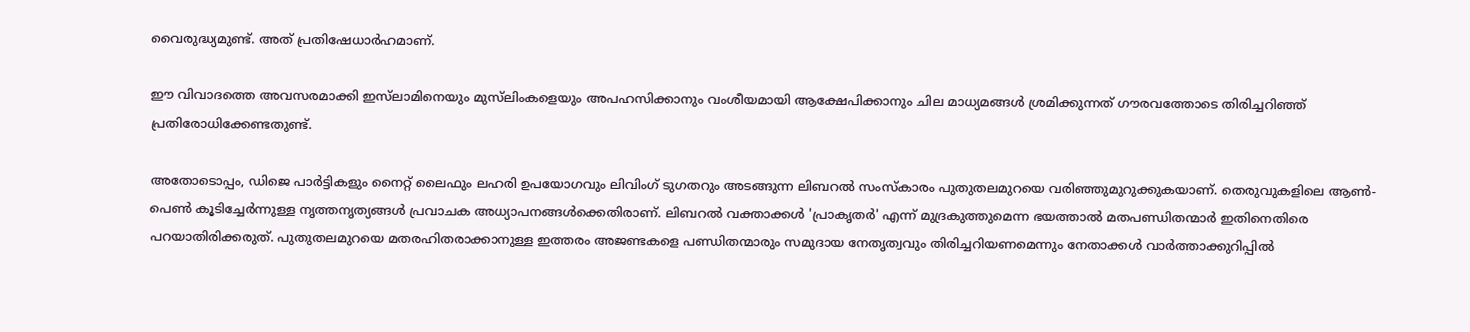വൈരുദ്ധ്യമുണ്ട്. അത് പ്രതിഷേധാർഹമാണ്.

ഈ വിവാദത്തെ അവസരമാക്കി ഇസ്‌ലാമിനെയും മുസ്‌ലിംകളെയും അപഹസിക്കാനും വംശീയമായി ആക്ഷേപിക്കാനും ചില മാധ്യമങ്ങൾ ശ്രമിക്കുന്നത് ഗൗരവത്തോടെ തിരിച്ചറിഞ്ഞ് പ്രതിരോധിക്കേണ്ടതുണ്ട്.

അതോടൊപ്പം, ഡിജെ പാർട്ടികളും നൈറ്റ് ലൈഫും ലഹരി ഉപയോഗവും ലിവിംഗ് ടുഗതറും അടങ്ങുന്ന ലിബറൽ സംസ്കാരം പുതുതലമുറയെ വരിഞ്ഞുമുറുക്കുകയാണ്. തെരുവുകളിലെ ആൺ-പെൺ കൂടിച്ചേർന്നുള്ള നൃത്തനൃത്യങ്ങൾ പ്രവാചക അധ്യാപനങ്ങൾക്കെതിരാണ്. ലിബറൽ വക്താക്കൾ 'പ്രാകൃതർ' എന്ന് മുദ്രകുത്തുമെന്ന ഭയത്താൽ മതപണ്ഡിതന്മാർ ഇതിനെതിരെ പറയാതിരിക്കരുത്. പുതുതലമുറയെ മതരഹിതരാക്കാനുള്ള ഇത്തരം അജണ്ടകളെ പണ്ഡിതന്മാരും സമുദായ നേതൃത്വവും തിരിച്ചറിയണമെന്നും നേതാക്കൾ വാർത്താക്കുറിപ്പിൽ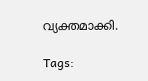വ്യക്തമാക്കി.

Tags: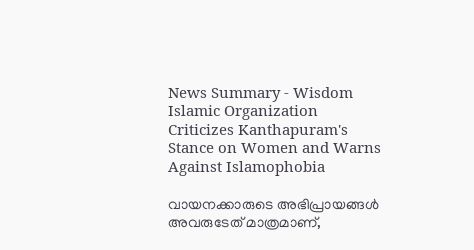News Summary - Wisdom Islamic Organization Criticizes Kanthapuram's Stance on Women and Warns Against Islamophobia

വായനക്കാരുടെ അഭിപ്രായങ്ങള്‍ അവരുടേത് മാത്രമാണ്,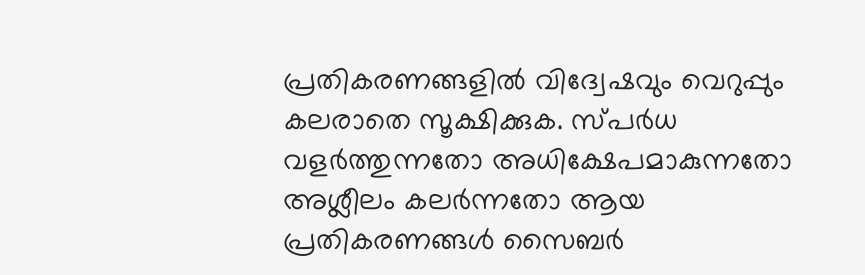പ്രതികരണങ്ങളിൽ വിദ്വേഷവും വെറുപ്പും കലരാതെ സൂക്ഷിക്കുക. സ്പർധ വളർത്തുന്നതോ അധിക്ഷേപമാകുന്നതോ അശ്ലീലം കലർന്നതോ ആയ പ്രതികരണങ്ങൾ സൈബർ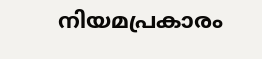നിയമപ്രകാരം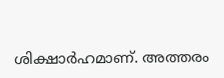ശിക്ഷാർഹമാണ്. അത്തരം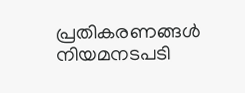പ്രതികരണങ്ങൾ നിയമനടപടി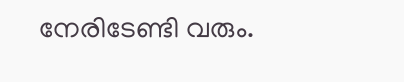നേരിടേണ്ടി വരും.